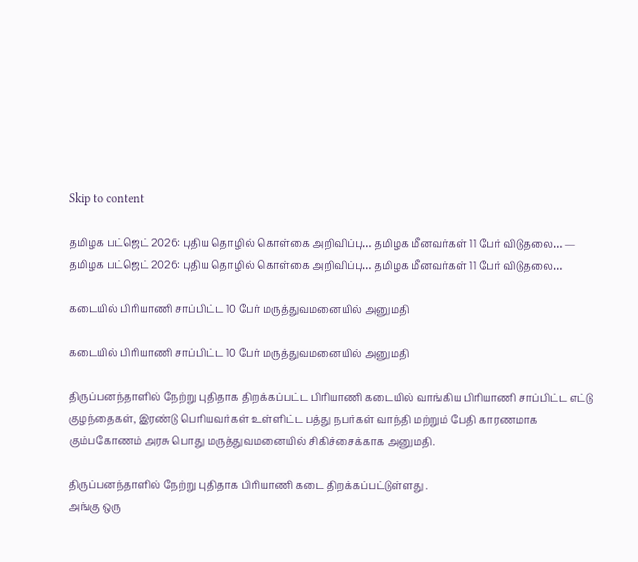Skip to content

தமிழக பட்ஜெட் 2026: புதிய தொழில் கொள்கை அறிவிப்பு… தமிழக மீனவர்கள் 11 பேர் விடுதலை… — தமிழக பட்ஜெட் 2026: புதிய தொழில் கொள்கை அறிவிப்பு… தமிழக மீனவர்கள் 11 பேர் விடுதலை…

கடையில் பிரியாணி சாப்பிட்ட 10 பேர் மருத்துவமனையில் அனுமதி

கடையில் பிரியாணி சாப்பிட்ட 10 பேர் மருத்துவமனையில் அனுமதி

திருப்பனந்தாளில் நேற்று புதிதாக திறக்கப்பட்ட பிரியாணி கடையில் வாங்கிய பிரியாணி சாப்பிட்ட எட்டு குழந்தைகள், இரண்டு பெரியவர்கள் உள்ளிட்ட பத்து நபர்கள் வாந்தி மற்றும் பேதி காரணமாக கும்பகோணம் அரசு பொது மருத்துவமனையில் சிகிச்சைக்காக அனுமதி.

திருப்பனந்தாளில் நேற்று புதிதாக பிரியாணி கடை திறக்கப்பட்டுள்ளது .
அங்கு ஒரு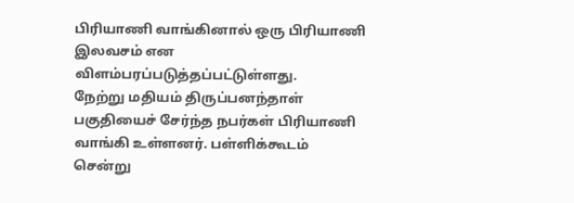பிரியாணி வாங்கினால் ஒரு பிரியாணி இலவசம் என விளம்பரப்படுத்தப்பட்டுள்ளது.
நேற்று மதியம் திருப்பனந்தாள் பகுதியைச் சேர்ந்த நபர்கள் பிரியாணி வாங்கி உள்ளனர். பள்ளிக்கூடம் சென்று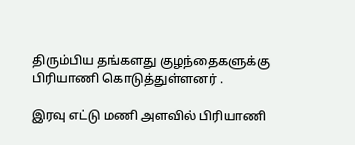திரும்பிய தங்களது குழந்தைகளுக்கு பிரியாணி கொடுத்துள்ளனர் .

இரவு எட்டு மணி அளவில் பிரியாணி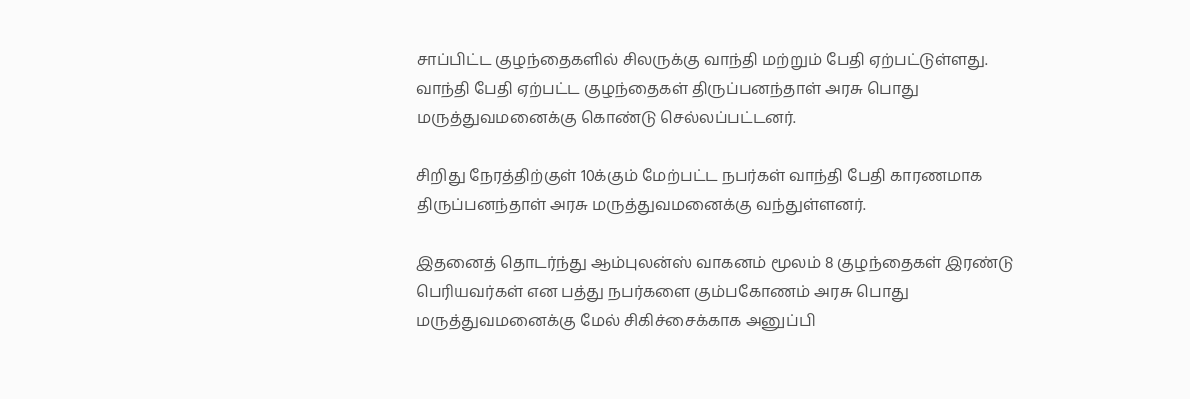சாப்பிட்ட குழந்தைகளில் சிலருக்கு வாந்தி மற்றும் பேதி ஏற்பட்டுள்ளது.
வாந்தி பேதி ஏற்பட்ட குழந்தைகள் திருப்பனந்தாள் அரசு பொது மருத்துவமனைக்கு கொண்டு செல்லப்பட்டனர்.

சிறிது நேரத்திற்குள் 10க்கும் மேற்பட்ட நபர்கள் வாந்தி பேதி காரணமாக திருப்பனந்தாள் அரசு மருத்துவமனைக்கு வந்துள்ளனர்.

இதனைத் தொடர்ந்து ஆம்புலன்ஸ் வாகனம் மூலம் 8 குழந்தைகள் இரண்டு பெரியவர்கள் என பத்து நபர்களை கும்பகோணம் அரசு பொது மருத்துவமனைக்கு மேல் சிகிச்சைக்காக அனுப்பி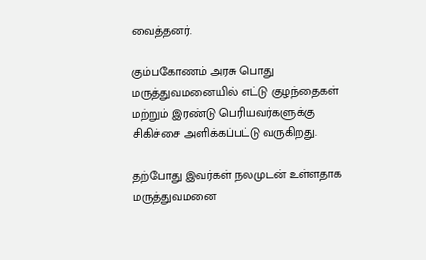வைத்தனர்.

கும்பகோணம் அரசு பொது மருத்துவமனையில் எட்டு குழந்தைகள் மற்றும் இரண்டு பெரியவர்களுக்கு சிகிச்சை அளிக்கப்பட்டு வருகிறது.

தற்போது இவர்கள் நலமுடன் உள்ளதாக மருத்துவமனை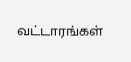வட்டாரங்கள்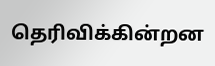தெரிவிக்கின்றன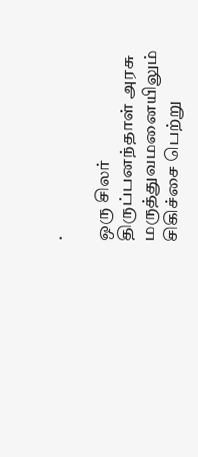.

ஒரு சிலர் திருப்பனந்தாள் அரசு மருத்துவமனையிலும் சிகிச்சை பெற்று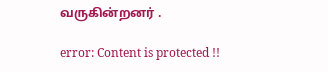வருகின்றனர் .

error: Content is protected !!